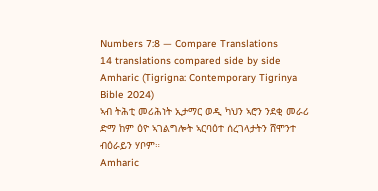Numbers 7:8 — Compare Translations
14 translations compared side by side
Amharic (Tigrigna: Contemporary Tigrinya Bible 2024)
ኣብ ትሕቲ መሪሕነት ኢታማር ወዲ ካህን ኣሮን ንደቂ መራሪ ድማ ከም ዕዮ ኣገልግሎት ኣርባዕተ ሰረገላታትን ሸሞንተ ብዕራይን ሃቦም።
Amharic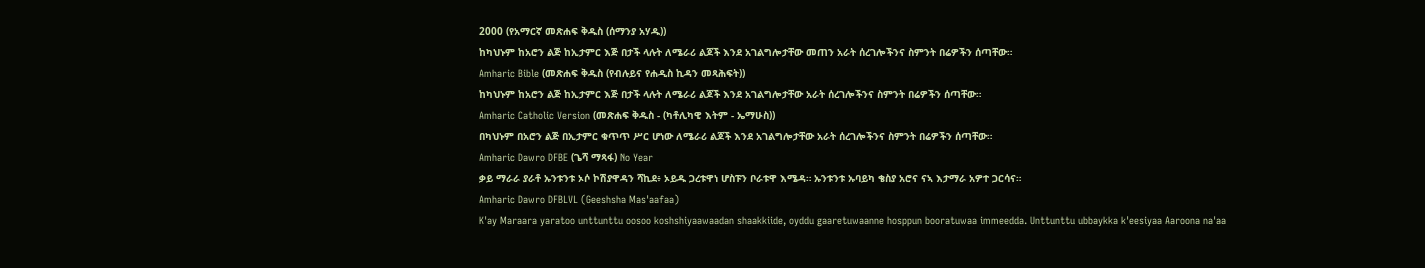2000 (የአማርኛ መጽሐፍ ቅዱስ (ሰማንያ አሃዱ))
ከካህኑም ከአሮን ልጅ ከኢታምር እጅ በታች ላሉት ለሜራሪ ልጆች እንደ አገልግሎታቸው መጠን አራት ሰረገሎችንና ስምንት በሬዎችን ሰጣቸው።
Amharic Bible (መጽሐፍ ቅዱስ (የብሉይና የሐዲስ ኪዳን መጻሕፍት))
ከካህኑም ከአሮን ልጅ ከኢታምር እጅ በታች ላሉት ለሜራሪ ልጆች እንደ አገልግሎታቸው አራት ሰረገሎችንና ስምንት በሬዎችን ሰጣቸው።
Amharic Catholic Version (መጽሐፍ ቅዱስ - (ካቶሊካዊ እትም - ኤማሁስ))
በካህኑም በአሮን ልጅ በኢታምር ቁጥጥ ሥር ሆነው ለሜራሪ ልጆች እንደ አገልግሎታቸው አራት ሰረገሎችንና ስምንት በሬዎችን ሰጣቸው።
Amharic Dawro DFBE (ጌሻ ማጻፋ) No Year
ቃይ ማራራ ያራቶ ኡንቱንቱ ኦሶ ኮሽያዋዳን ሻኪደ፥ ኦይዱ ጋረቱዋነ ሆስፑን ቦራቱዋ እሜዳ። ኡንቱንቱ ኡባይካ ቄስያ አሮና ናኣ እታማራ አዎተ ጋርሳና።
Amharic Dawro DFBLVL (Geeshsha Mas'aafaa)
K'ay Maraara yaratoo unttunttu oosoo koshshiyaawaadan shaakkiide, oyddu gaaretuwaanne hosppun booratuwaa immeedda. Unttunttu ubbaykka k'eesiyaa Aaroona na'aa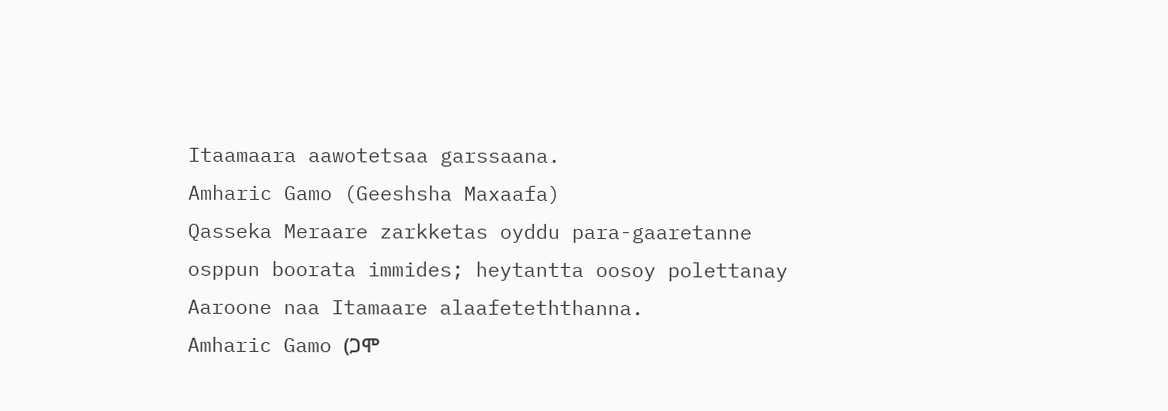Itaamaara aawotetsaa garssaana.
Amharic Gamo (Geeshsha Maxaafa)
Qasseka Meraare zarkketas oyddu para-gaaretanne osppun boorata immides; heytantta oosoy polettanay Aaroone naa Itamaare alaafeteththanna.
Amharic Gamo (ጋሞ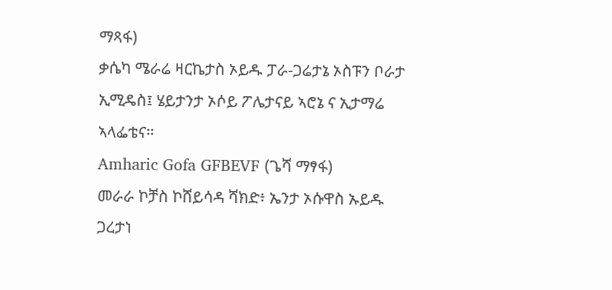ማጻፋ)
ቃሴካ ሜራሬ ዛርኬታስ ኦይዱ ፓራ-ጋሬታኔ ኦስፑን ቦራታ ኢሚዴስ፤ ሄይታንታ ኦሶይ ፖሌታናይ ኣሮኔ ና ኢታማሬ ኣላፌቴና።
Amharic Gofa GFBEVF (ጌሻ ማፃፋ)
መራራ ኮቻስ ኮሸይሳዳ ሻክድ፥ ኤንታ ኦሱዋስ ኡይዱ ጋረታነ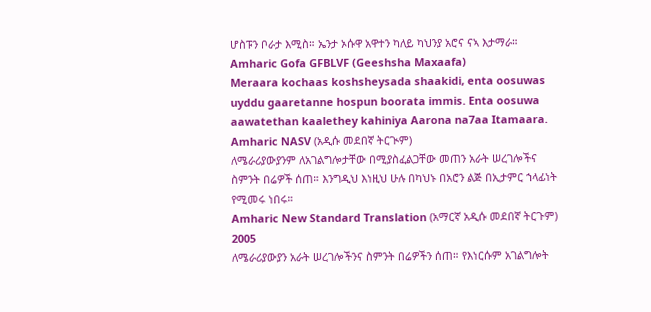ሆስፑን ቦራታ እሚስ። ኤንታ ኦሱዋ አዋተን ካለይ ካህንያ አሮና ናኣ እታማራ።
Amharic Gofa GFBLVF (Geeshsha Maxaafa)
Meraara kochaas koshsheysada shaakidi, enta oosuwas uyddu gaaretanne hospun boorata immis. Enta oosuwa aawatethan kaalethey kahiniya Aarona na7aa Itamaara.
Amharic NASV (አዲሱ መደበኛ ትርጒም)
ለሜራሪያውያንም ለአገልግሎታቸው በሚያስፈልጋቸው መጠን አራት ሠረገሎችና ስምንት በሬዎች ሰጠ። እንግዲህ እነዚህ ሁሉ በካህኑ በአሮን ልጅ በኢታምር ኀላፊነት የሚመሩ ነበሩ።
Amharic New Standard Translation (አማርኛ አዲሱ መደበኛ ትርጉም) 2005
ለሜራሪያውያን አራት ሠረገሎችንና ስምንት በሬዎችን ሰጠ። የእነርሱም አገልግሎት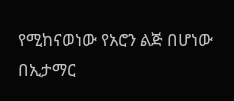የሚከናወነው የአሮን ልጅ በሆነው በኢታማር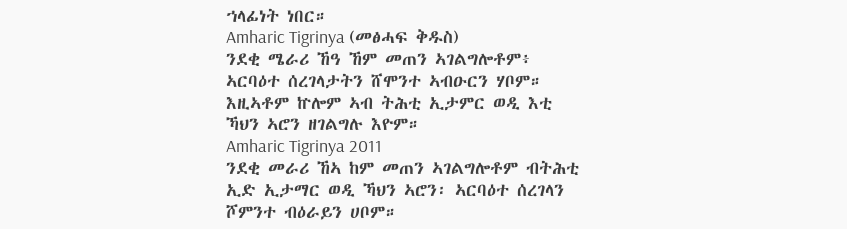ኀላፊነት ነበር።
Amharic Tigrinya (መፅሓፍ ቅዱስ)
ንደቂ ሜራሪ ኸዓ ኸም መጠን ኣገልግሎቶም፥ ኣርባዕተ ሰረገላታትን ሸሞንተ ኣብዑርን ሃቦም። እዚኣቶም ኵሎም ኣብ ትሕቲ ኢታምር ወዲ እቲ ኻህን ኣሮን ዘገልግሉ እዮም።
Amharic Tigrinya 2011
ንደቂ መራሪ ኸኣ ከም መጠን ኣገልግሎቶም ብትሕቲ ኢድ ኢታማር ወዲ ኻህን ኣሮን፡ ኣርባዕተ ሰረገላን ሾምንተ ብዕራይን ሀቦም።